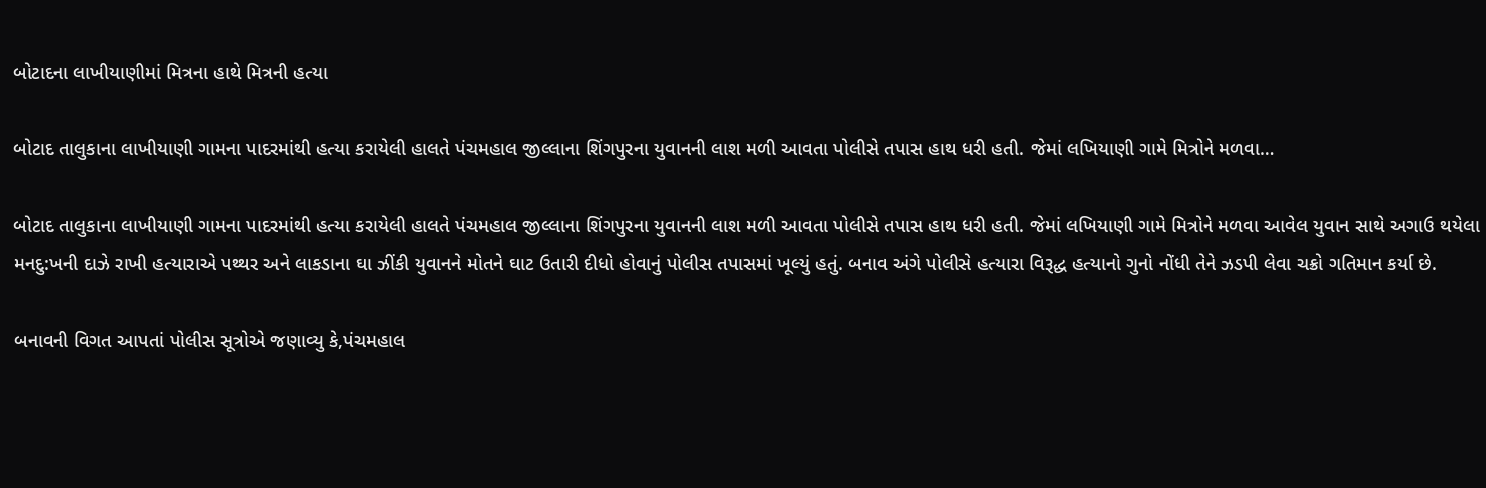બોટાદના લાખીયાણીમાં મિત્રના હાથે મિત્રની હત્યા

બોટાદ તાલુકાના લાખીયાણી ગામના પાદરમાંથી હત્યા કરાયેલી હાલતે પંચમહાલ જીલ્લાના શિંગપુરના યુવાનની લાશ મળી આવતા પોલીસે તપાસ હાથ ધરી હતી. જેમાં લખિયાણી ગામે મિત્રોને મળવા…

બોટાદ તાલુકાના લાખીયાણી ગામના પાદરમાંથી હત્યા કરાયેલી હાલતે પંચમહાલ જીલ્લાના શિંગપુરના યુવાનની લાશ મળી આવતા પોલીસે તપાસ હાથ ધરી હતી. જેમાં લખિયાણી ગામે મિત્રોને મળવા આવેલ યુવાન સાથે અગાઉ થયેલા મનદુ:ખની દાઝે રાખી હત્યારાએ પથ્થર અને લાકડાના ઘા ઝીંકી યુવાનને મોતને ઘાટ ઉતારી દીધો હોવાનું પોલીસ તપાસમાં ખૂલ્યું હતું. બનાવ અંગે પોલીસે હત્યારા વિરૂદ્ધ હત્યાનો ગુનો નોંધી તેને ઝડપી લેવા ચક્રો ગતિમાન કર્યા છે.

બનાવની વિગત આપતાં પોલીસ સૂત્રોએ જણાવ્યુ કે,પંચમહાલ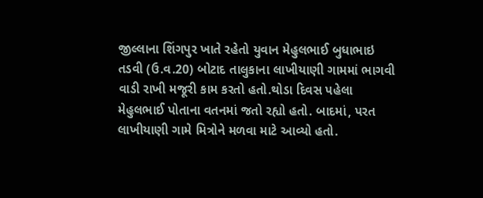જીલ્લાના શિંગપુર ખાતે રહેતો યુવાન મેહુલભાઈ બુધાભાઇ તડવી (ઉ.વ.20) બોટાદ તાલુકાના લાખીયાણી ગામમાં ભાગવી વાડી રાખી મજૂરી કામ કરતો હતો.થોડા દિવસ પહેલા મેહુલભાઈ પોતાના વતનમાં જતો રહ્યો હતો. બાદમાં, પરત લાખીયાણી ગામે મિત્રોને મળવા માટે આવ્યો હતો.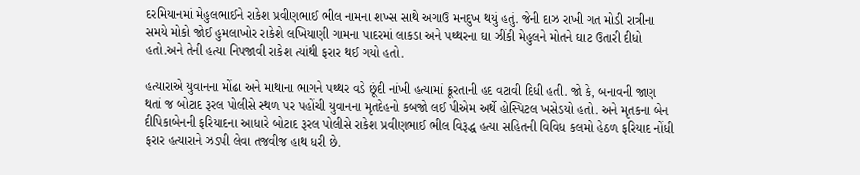દરમિયાનમાં મેહુલભાઈને રાકેશ પ્રવીણભાઈ ભીલ નામના શખ્સ સાથે અગાઉ મનદુખ થયું હતું. જેની દાઝ રાખી ગત મોડી રાત્રીના સમયે મોકો જોઈ હુમલાખોર રાકેશે લખિયાણી ગામના પાદરમાં લાકડા અને પથ્થરના ઘા ઝીંકી મેહુલને મોતને ઘાટ ઉતારી દીધો હતો.અને તેની હત્યા નિપજાવી રાકેશ ત્યાંથી ફરાર થઈ ગયો હતો.

હત્યારાએ યુવાનના મોંઢા અને માથાના ભાગને પથ્થર વડે છૂંદી નાંખી હત્યામાં ક્રૂરતાની હદ વટાવી દિધી હતી. જો કે, બનાવની જાણ થતાં જ બોટાદ રૂરલ પોલીસે સ્થળ પર પહોંચી યુવાનના મૃતદેહનો કબજો લઈ પીએમ અર્થે હોસ્પિટલ ખસેડયો હતો. અને મૃતકના બેન દીપિકાબેનની ફરિયાદના આધારે બોટાદ રૂરલ પોલીસે રાકેશ પ્રવીણભાઈ ભીલ વિરૂદ્ધ હત્યા સહિતની વિવિધ કલમો હેઠળ ફરિયાદ નોંધી ફરાર હત્યારાને ઝડપી લેવા તજવીજ હાથ ધરી છે.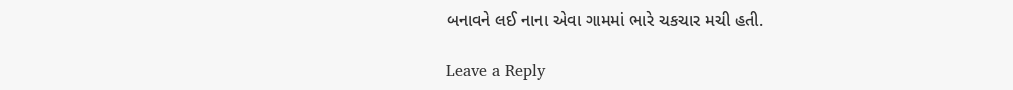બનાવને લઈ નાના એવા ગામમાં ભારે ચકચાર મચી હતી.

Leave a Reply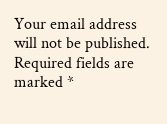Your email address will not be published. Required fields are marked *